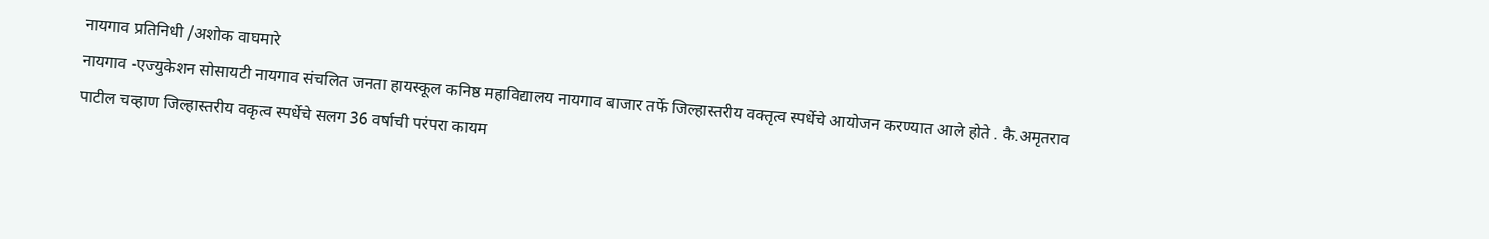नायगाव प्रतिनिधी /अशोक वाघमारे
नायगाव -एज्युकेशन सोसायटी नायगाव संचलित जनता हायस्कूल कनिष्ठ महाविद्यालय नायगाव बाजार तर्फे जिल्हास्तरीय वक्तृत्व स्पर्धेचे आयोजन करण्यात आले होते . कै.अमृतराव पाटील चव्हाण जिल्हास्तरीय वकृत्व स्पर्धेचे सलग 36 वर्षाची परंपरा कायम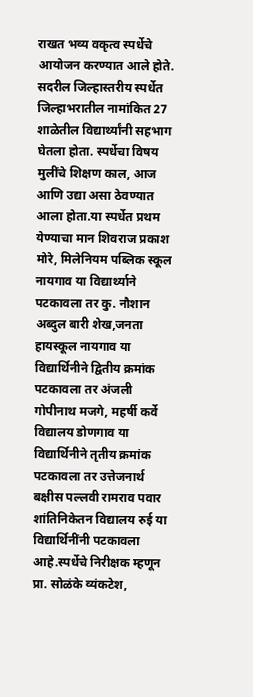राखत भव्य वकृत्व स्पर्धेचे आयोजन करण्यात आले होते.
सदरील जिल्हास्तरीय स्पर्धेत जिल्हाभरातील नामांकित 27 शाळेतील विद्यार्थ्यांनी सहभाग घेतला होता. स्पर्धेचा विषय मुलींचे शिक्षण काल, आज आणि उद्या असा ठेवण्यात आला होता.या स्पर्धेत प्रथम येण्याचा मान शिवराज प्रकाश मोरे, मिलेनियम पब्लिक स्कूल नायगाव या विद्यार्थ्याने पटकावला तर कु. नौशान अब्दुल बारी शेख,जनता हायस्कूल नायगाव या विद्यार्थिनीने द्वितीय क्रमांक पटकावला तर अंजली गोपीनाथ मजगे, महर्षी कर्वे विद्यालय डोणगाव या विद्यार्थिनीने तृतीय क्रमांक पटकावला तर उत्तेजनार्थ बक्षीस पल्लवी रामराव पवार शांतिनिकेतन विद्यालय रुई या विद्यार्थिनींनी पटकावला आहे.स्पर्धेचे निरीक्षक म्हणून प्रा. सोळंके व्यंकटेश,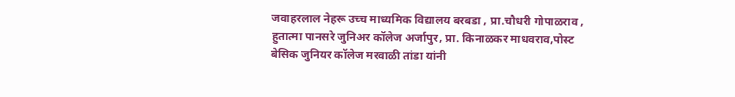जवाहरलाल नेहरू उच्च माध्यमिक विद्यालय बरबडा , प्रा.चौधरी गोपाळराव , हुतात्मा पानसरे जुनिअर कॉलेज अर्जापुर, प्रा. किनाळकर माधवराव,पोस्ट बेसिक जुनियर कॉलेज मरवाळी तांडा यांनी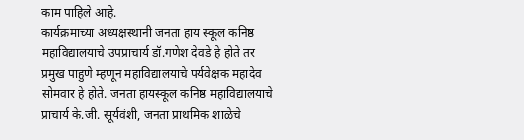काम पाहिले आहे.
कार्यक्रमाच्या अध्यक्षस्थानी जनता हाय स्कूल कनिष्ठ महाविद्यालयाचे उपप्राचार्य डॉ.गणेश देवडे हे होते तर प्रमुख पाहुणे म्हणून महाविद्यालयाचे पर्यवेक्षक महादेव सोमवार हे होते. जनता हायस्कूल कनिष्ठ महाविद्यालयाचे प्राचार्य के.जी. सूर्यवंशी, जनता प्राथमिक शाळेचे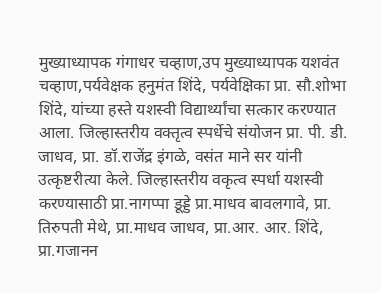मुख्याध्यापक गंगाधर चव्हाण,उप मुख्याध्यापक यशवंत चव्हाण,पर्यवेक्षक हनुमंत शिंदे, पर्यवेक्षिका प्रा. सौ.शोभा शिंदे, यांच्या हस्ते यशस्वी विद्यार्थ्यांचा सत्कार करण्यात आला. जिल्हास्तरीय वक्तृत्व स्पर्धेचे संयोजन प्रा. पी. डी. जाधव, प्रा. डॉ.राजेंद्र इंगळे, वसंत माने सर यांनी उत्कृष्टरीत्या केले. जिल्हास्तरीय वकृत्व स्पर्धा यशस्वी करण्यासाठी प्रा.नागप्पा डूड्डे प्रा.माधव बावलगावे, प्रा. तिरुपती मेथे, प्रा.माधव जाधव, प्रा.आर. आर. शिंदे, प्रा.गजानन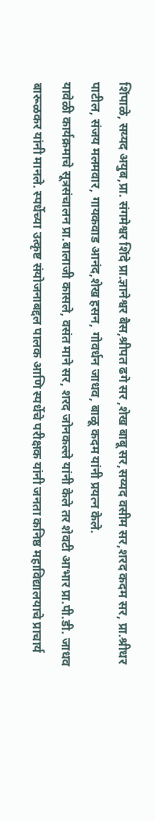शिंपाळे, सय्यद अयुब,प्रा. संगमेश्वर शिंदे प्रा.ज्ञानेश्वर बैस,श्रीपत ढगे सर ,शेख बाबू सर,सय्यद वसीम सर,शरद कदम सर, प्रा.श्रीधर पाटील, संजय मलमवार, गायकवाड आनंद,शेख हसन, गोवर्धन जाधव, बाळू कदम यांनी प्रयत्न केले.
यावेळी कार्यक्रमाचे सूत्रसंचालन प्रा.बालाजी कासले, वसंत माने सर, शरद जोनकल्ले यांनी केले तर शेवटी आभार प्रा.पी.डी. जाधव बारूळकर यांनी मानले. स्पर्धेच्या उत्कृष्ट संयोजनाबद्दल पालक आणि स्पर्धेचे परीक्षक यांनी जनता कनिष्ठ महाविद्यालयाचे प्राचार्य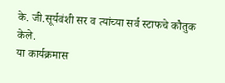के. जी.सूर्यवंशी सर व त्यांच्या सर्व स्टाफचे कौतुक केले.
या कार्यक्रमास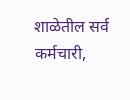शाळेतील सर्व कर्मचारी,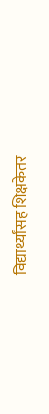विद्यार्थ्यांसह शिक्षकेतर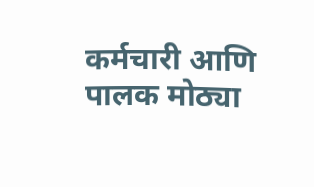कर्मचारी आणि पालक मोठ्या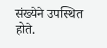संख्येने उपस्थित होते.